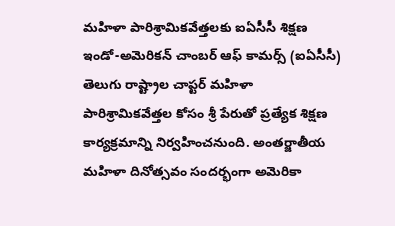మహిళా పారిశ్రామికవేత్తలకు ఐఏసీసీ శిక్షణ
ఇండో-అమెరికన్ చాంబర్ ఆఫ్ కామర్స్ (ఐఏసీసీ) తెలుగు రాష్ట్రాల చాప్టర్ మహిళా పారిశ్రామికవేత్తల కోసం శ్రీ పేరుతో ప్రత్యేక శిక్షణ కార్యక్రమాన్ని నిర్వహించనుంది. అంతర్జాతీయ మహిళా దినోత్సవం సందర్భంగా అమెరికా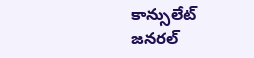కాన్సులేట్ జనరల్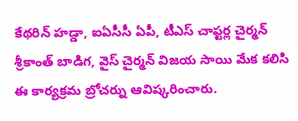కేథరిన్ హడ్డా, ఐఏసీసీ ఏపీ, టీఎస్ చాప్టర్ల చైర్మన్ శ్రీకాంత్ బాడిగ, వైస్ చైర్మన్ విజయ సాయి మేక కలిసి ఈ కార్యక్రమ బ్రోచర్ను ఆవిష్కరించారు.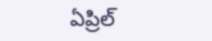ఏప్రిల్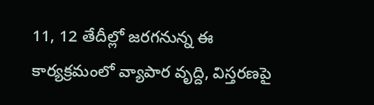11, 12 తేదీల్లో జరగనున్న ఈ కార్యక్రమంలో వ్యాపార వృద్ది, విస్తరణపై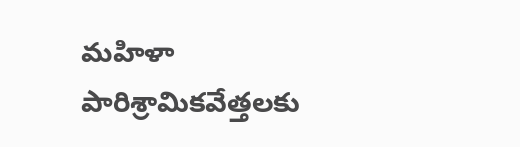మహిళా పారిశ్రామికవేత్తలకు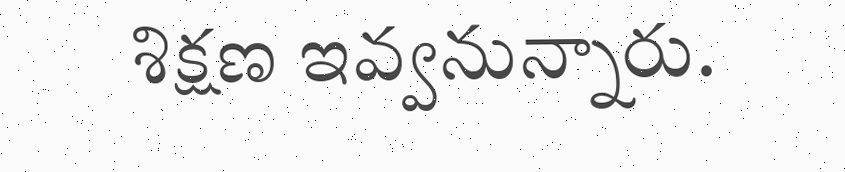శిక్షణ ఇవ్వనున్నారు.